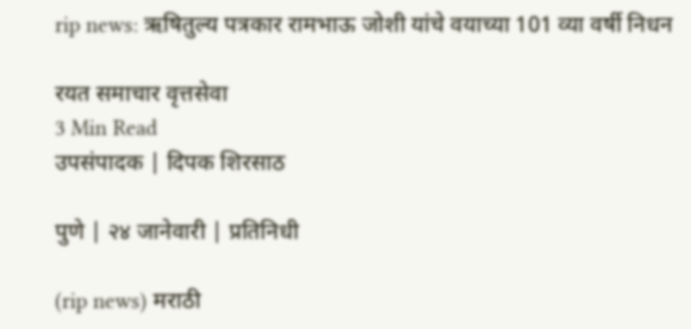rip news: ऋषितुल्य पत्रकार रामभाऊ जोशी यांचे वयाच्या 101 व्या वर्षी निधन

रयत समाचार वृत्तसेवा
3 Min Read
उपसंपादक | दिपक शिरसाठ

पुणे | २४ जानेवारी | प्रतिनिधी

(rip news) मराठी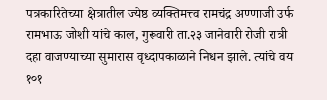पत्रकारितेच्या क्षेत्रातील ज्येष्ठ व्यक्तिमत्त्व रामचंद्र अण्णाजी उर्फ रामभाऊ जोशी यांचे काल, गुरूवारी ता.२३ जानेवारी रोजी रात्री दहा वाजण्याच्या सुमारास वृध्दापकाळाने निधन झाले. त्यांचे वय १०१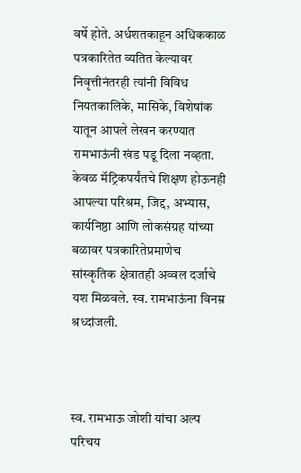वर्षे होते. अर्धशतकाहून अधिककाळ पत्रकारितेत व्यतित केल्यावर निवृत्तीनंतरही त्यांनी विविध नियतकालिके, मासिके, विशेषांक यातून आपले लेखन करण्यात रामभाऊंनी खंड पडू दिला नव्हता. केवळ मॅट्रिकपर्यंतचे शिक्षण होऊनही आपल्या परिश्रम, जिद्द, अभ्यास, कार्यनिष्ठा आणि लोकसंग्रह यांच्या बळावर पत्रकारितेप्रमाणेच सांस्कृतिक क्षेत्रातही अव्वल दर्जाचे यश मिळवले. स्व. रामभाऊंना विनम्र श्रध्दांजली.



स्व. रामभाऊ जोशी यांचा अल्प परिचय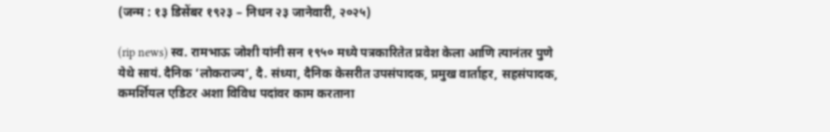(जन्म : १३ डिसेंबर १९२३ – निधन २३ जानेवारी, २०२५)

(rip news) स्व. रामभाऊ जोशी यांनी सन १९५० मध्ये पत्रकारितेत प्रवेश केला आणि त्यानंतर पुणे येथे सायं. दैनिक ‘लोकराज्य’, दै. संध्या, दैनिक केसरीत उपसंपादक, प्रमुख वार्ताहर, सहसंपादक, कमर्शियल एडिटर अशा विविध पदांवर काम करताना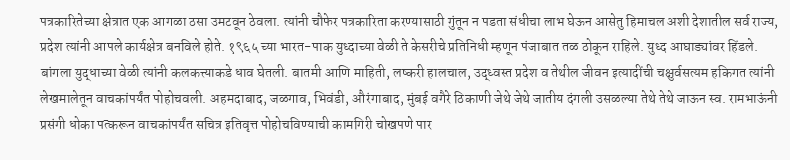पत्रकारितेच्या क्षेत्रात एक आगळा ठसा उमटवून ठेवला. त्यांनी चौफेर पत्रकारिता करण्यासाठी गुंतून न पडता संधीचा लाभ घेऊन आसेतु हिमाचल अशी देशातील सर्व राज्य, प्रदेश त्यांनी आपले कार्यक्षेत्र बनविले होते. १९६५ च्या भारत-पाक युध्दाच्या वेळी ते केसरीचे प्रतिनिधी म्हणून पंजाबात तळ ठोकून राहिले. युध्द आघाड्यांवर हिंडले. बांगला युद्धाच्या वेळी त्यांनी कलकत्त्याकडे धाव घेतली. बातमी आणि माहिती, लष्करी हालचाल, उद्ध्वस्त प्रदेश व तेथील जीवन इत्यादींची चक्षुर्वसत्यम हकिगत त्यांनी लेखमालेतून वाचकांपर्यंत पोहोचवली. अहमदाबाद, जळगाव, भिवंडी, औरंगाबाद, मुंबई वगैरे ठिकाणी जेथे जेथे जातीय दंगली उसळल्या तेथे तेथे जाऊन स्व. रामभाऊंनी प्रसंगी धोका पत्करून वाचकांपर्यंत सचित्र इतिवृत्त पोहोचविण्याची कामगिरी चोखपणे पार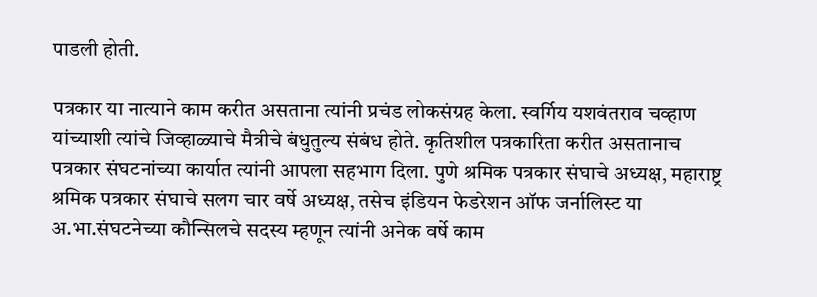पाडली होती.

पत्रकार या नात्याने काम करीत असताना त्यांनी प्रचंड लोकसंग्रह केला. स्वर्गिय यशवंतराव चव्हाण यांच्याशी त्यांचे जिव्हाळ्याचे मैत्रीचे बंधुतुल्य संबंध होते. कृतिशील पत्रकारिता करीत असतानाच पत्रकार संघटनांच्या कार्यात त्यांनी आपला सहभाग दिला. पुणे श्रमिक पत्रकार संघाचे अध्यक्ष, महाराष्ट्र श्रमिक पत्रकार संघाचे सलग चार वर्षे अध्यक्ष, तसेच इंडियन फेडरेशन ऑफ जर्नालिस्ट या अ.भा.संघटनेच्या कौन्सिलचे सदस्य म्हणून त्यांनी अनेक वर्षे काम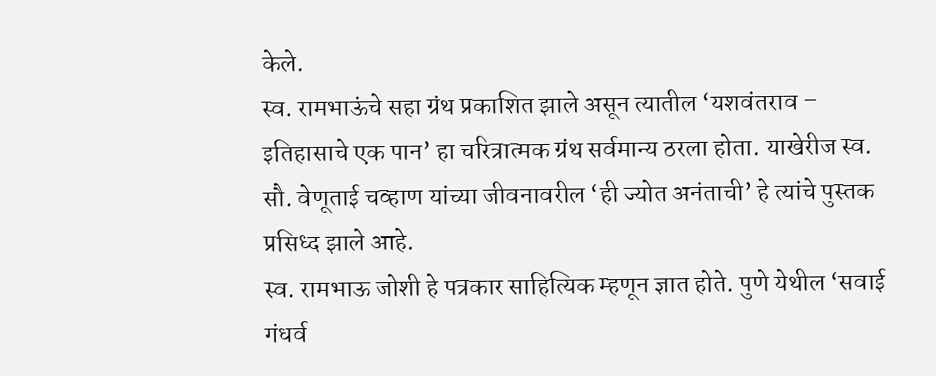केले.
स्व. रामभाऊंचे सहा ग्रंथ प्रकाशित झाले असून त्यातील ‘यशवंतराव – इतिहासाचे एक पान’ हा चरित्रात्मक ग्रंथ सर्वमान्य ठरला होता. याखेरीज स्व. सौ. वेणूताई चव्हाण यांच्या जीवनावरील ‘ही ज्योत अनंताची’ हे त्यांचे पुस्तक प्रसिध्द झाले आहे.
स्व. रामभाऊ जोशी हे पत्रकार साहित्यिक म्हणून ज्ञात होते. पुणे येथील ‘सवाई गंधर्व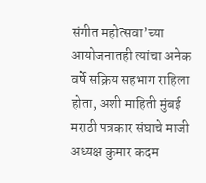संगीत महोत्सवा’च्या आयोजनातही त्यांचा अनेक वर्षे सक्रिय सहभाग राहिला होता, अशी माहिती मुंबई मराठी पत्रकार संघाचे माजी अध्यक्ष कुमार कदम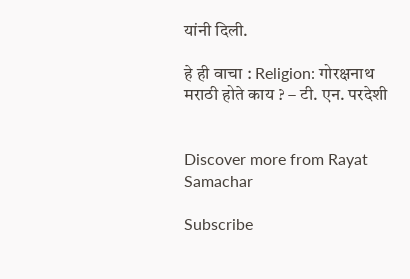यांनी दिली.

हे ही वाचा : Religion: गोरक्षनाथ मराठी होते काय ? – टी. एन. परदेशी


Discover more from Rayat Samachar

Subscribe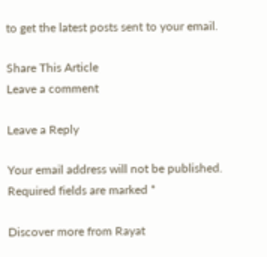to get the latest posts sent to your email.

Share This Article
Leave a comment

Leave a Reply

Your email address will not be published. Required fields are marked *

Discover more from Rayat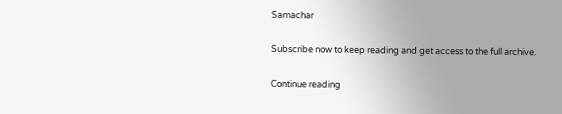Samachar

Subscribe now to keep reading and get access to the full archive.

Continue reading